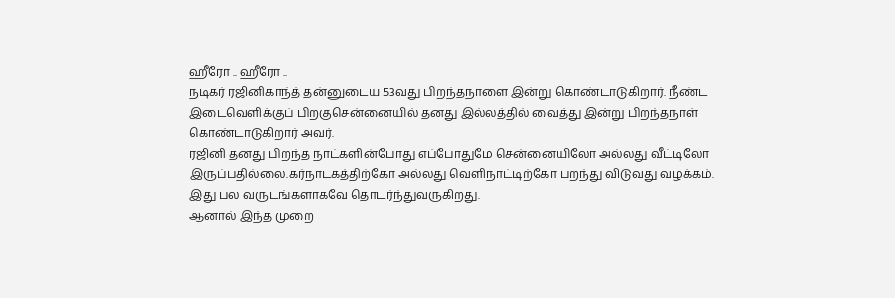ஹீரோ .. ஹீரோ ..
நடிகர் ரஜினிகாந்த் தன்னுடைய 53வது பிறந்தநாளை இன்று கொண்டாடுகிறார். நீண்ட இடைவெளிக்குப் பிறகுசென்னையில் தனது இல்லத்தில் வைத்து இன்று பிறந்தநாள் கொண்டாடுகிறார் அவர்.
ரஜினி தனது பிறந்த நாட்களின்போது எப்போதுமே சென்னையிலோ அல்லது வீட்டிலோ இருப்பதில்லை.கர்நாடகத்திற்கோ அல்லது வெளிநாட்டிற்கோ பறந்து விடுவது வழக்கம். இது பல வருடங்களாகவே தொடர்ந்துவருகிறது.
ஆனால் இந்த முறை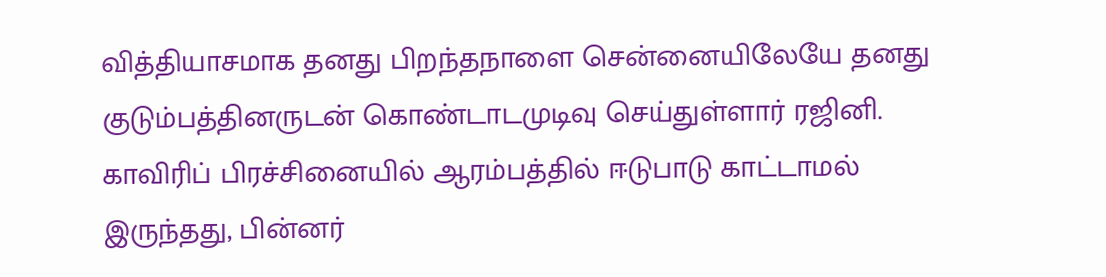வித்தியாசமாக தனது பிறந்தநாளை சென்னையிலேயே தனது குடும்பத்தினருடன் கொண்டாடமுடிவு செய்துள்ளார் ரஜினி.
காவிரிப் பிரச்சினையில் ஆரம்பத்தில் ஈடுபாடு காட்டாமல் இருந்தது, பின்னர்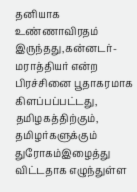தனியாக உண்ணாவிரதம் இருந்தது,கன்னடர்-மராத்தியர் என்ற பிரச்சினை பூதாகரமாக கிளப்பப்பட்டது, தமிழகத்திற்கும், தமிழர்களுக்கும் துரோகம்இழைத்து விட்டதாக எழுந்துள்ள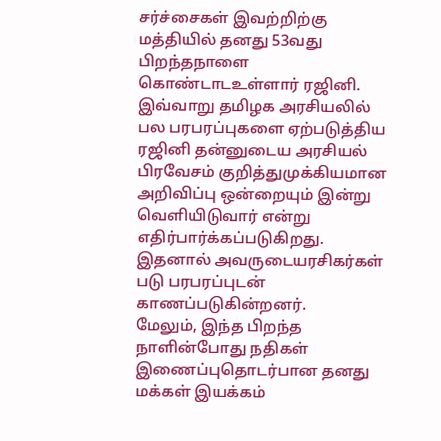சர்ச்சைகள் இவற்றிற்கு மத்தியில் தனது 53வது பிறந்தநாளை கொண்டாடஉள்ளார் ரஜினி.
இவ்வாறு தமிழக அரசியலில் பல பரபரப்புகளை ஏற்படுத்திய ரஜினி தன்னுடைய அரசியல் பிரவேசம் குறித்துமுக்கியமான அறிவிப்பு ஒன்றையும் இன்று வெளியிடுவார் என்று எதிர்பார்க்கப்படுகிறது. இதனால் அவருடையரசிகர்கள் படு பரபரப்புடன் காணப்படுகின்றனர்.
மேலும், இந்த பிறந்த நாளின்போது நதிகள் இணைப்புதொடர்பான தனது மக்கள் இயக்கம்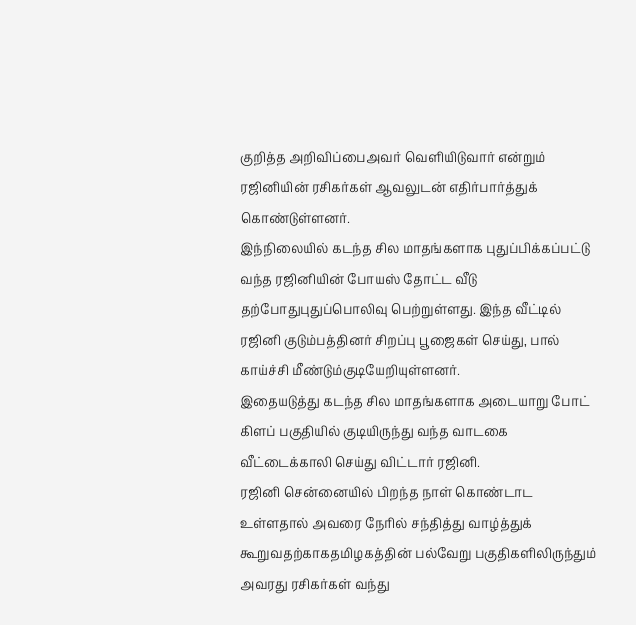குறித்த அறிவிப்பைஅவர் வெளியிடுவார் என்றும் ரஜினியின் ரசிகர்கள் ஆவலுடன் எதிர்பார்த்துக் கொண்டுள்ளனர்.
இந்நிலையில் கடந்த சில மாதங்களாக புதுப்பிக்கப்பட்டு வந்த ரஜினியின் போயஸ் தோட்ட வீடு தற்போதுபுதுப்பொலிவு பெற்றுள்ளது. இந்த வீட்டில் ரஜினி குடும்பத்தினர் சிறப்பு பூஜைகள் செய்து, பால் காய்ச்சி மீண்டும்குடியேறியுள்ளனர்.
இதையடுத்து கடந்த சில மாதங்களாக அடையாறு போட் கிளப் பகுதியில் குடியிருந்து வந்த வாடகை வீட்டைக்காலி செய்து விட்டார் ரஜினி.
ரஜினி சென்னையில் பிறந்த நாள் கொண்டாட உள்ளதால் அவரை நேரில் சந்தித்து வாழ்த்துக் கூறுவதற்காகதமிழகத்தின் பல்வேறு பகுதிகளிலிருந்தும் அவரது ரசிகர்கள் வந்து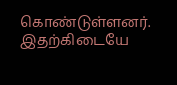கொண்டுள்ளனர்.
இதற்கிடையே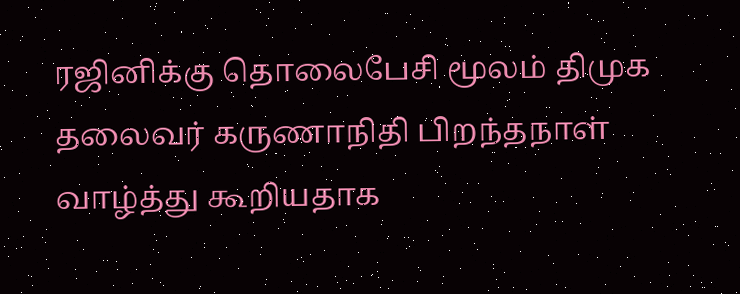ரஜினிக்கு தொலைபேசி மூலம் திமுக தலைவர் கருணாநிதி பிறந்தநாள் வாழ்த்து கூறியதாக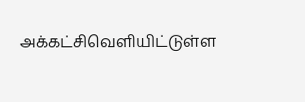அக்கட்சிவெளியிட்டுள்ள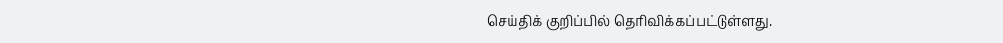செய்திக் குறிப்பில் தெரிவிக்கப்பட்டுள்ளது.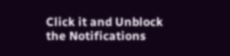Click it and Unblock the Notifications